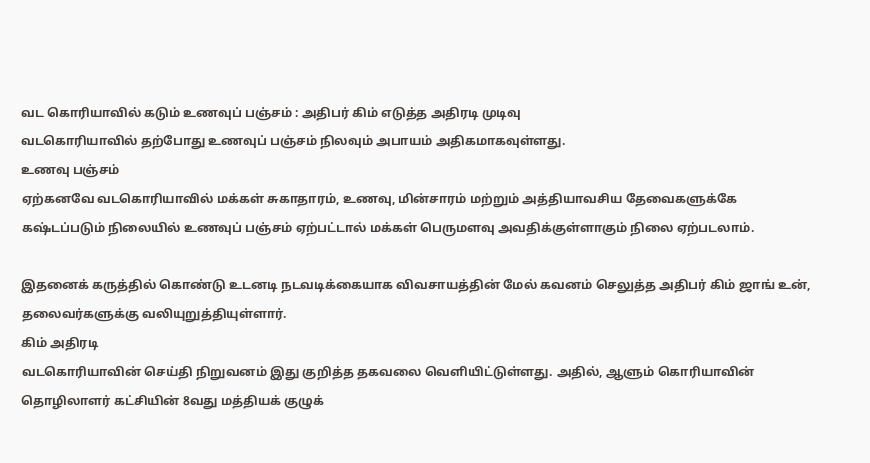வட கொரியாவில் கடும் உணவுப் பஞ்சம் : அதிபர் கிம் எடுத்த அதிரடி முடிவு
வடகொரியாவில் தற்போது உணவுப் பஞ்சம் நிலவும் அபாயம் அதிகமாகவுள்ளது.
உணவு பஞ்சம்
ஏற்கனவே வடகொரியாவில் மக்கள் சுகாதாரம், உணவு, மின்சாரம் மற்றும் அத்தியாவசிய தேவைகளுக்கே கஷ்டப்படும் நிலையில் உணவுப் பஞ்சம் ஏற்பட்டால் மக்கள் பெருமளவு அவதிக்குள்ளாகும் நிலை ஏற்படலாம்.

இதனைக் கருத்தில் கொண்டு உடனடி நடவடிக்கையாக விவசாயத்தின் மேல் கவனம் செலுத்த அதிபர் கிம் ஜாங் உன், தலைவர்களுக்கு வலியுறுத்தியுள்ளார்.
கிம் அதிரடி
வடகொரியாவின் செய்தி நிறுவனம் இது குறித்த தகவலை வெளியிட்டுள்ளது. அதில், ஆளும் கொரியாவின் தொழிலாளர் கட்சியின் 8வது மத்தியக் குழுக்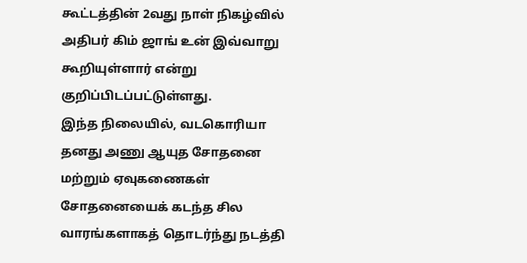கூட்டத்தின் 2வது நாள் நிகழ்வில் அதிபர் கிம் ஜாங் உன் இவ்வாறு கூறியுள்ளார் என்று குறிப்பிடப்பட்டுள்ளது.
இந்த நிலையில், வடகொரியா தனது அணு ஆயுத சோதனை மற்றும் ஏவுகணைகள் சோதனையைக் கடந்த சில வாரங்களாகத் தொடர்ந்து நடத்தி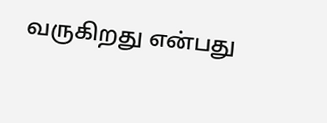வருகிறது என்பது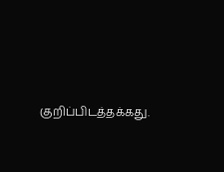குறிப்பிடத்தக்கது.